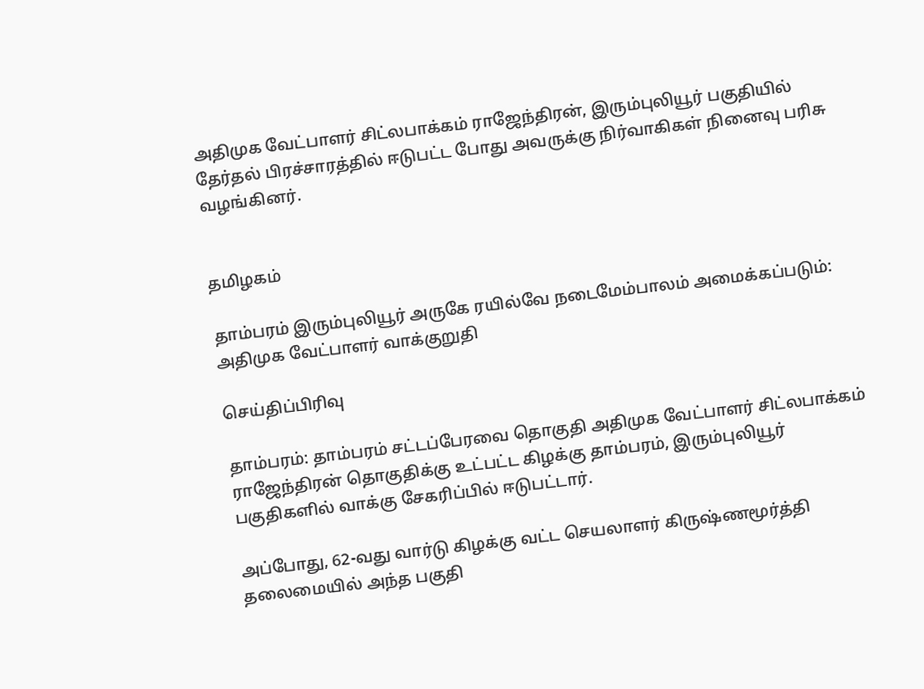அதிமுக வேட்பாளர் சிட்லபாக்கம் ராஜேந்திரன், இரும்புலியூர் பகுதியில் தேர்தல் பிரச்சாரத்தில் ஈடுபட்ட போது அவருக்கு நிர்வாகிகள் நினைவு பரிசு வழங்கினர்.


தமிழகம்

தாம்பரம் இரும்புலியூர் அருகே ரயில்வே நடைமேம்பாலம் அமைக்கப்படும்: அதிமுக வேட்பாளர் வாக்குறுதி

செய்திப்பிரிவு

தாம்பரம்: தாம்பரம் சட்டப்பேரவை தொகுதி அதிமுக வேட்பாளர் சிட்லபாக்கம் ராஜேந்திரன் தொகுதிக்கு உட்பட்ட கிழக்கு தாம்பரம், இரும்புலியூர் பகுதிகளில் வாக்கு சேகரிப்பில் ஈடுபட்டார்.

அப்போது, 62-வது வார்டு கிழக்கு வட்ட செயலாளர் கிருஷ்ணமூர்த்தி தலைமையில் அந்த பகுதி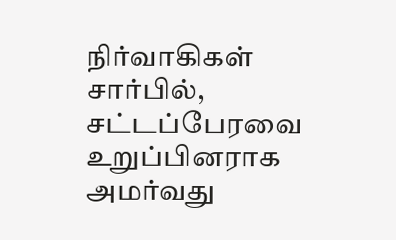நிர்வாகிகள் சார்பில், சட்டப்பேரவை உறுப்பினராக அமர்வது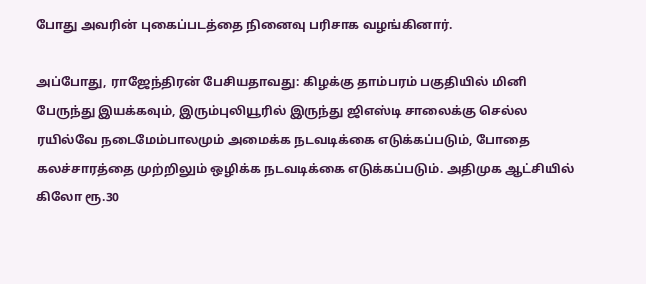போது அவரின் புகைப்படத்தை நினைவு பரிசாக வழங்கினார்.

அப்போது, ராஜேந்திரன் பேசியதாவது: கிழக்கு தாம்பரம் பகுதியில் மினி பேருந்து இயக்கவும், இரும்புலியூரில் இருந்து ஜிஎஸ்டி சாலைக்கு செல்ல ரயில்வே நடைமேம்பாலமும் அமைக்க நடவடிக்கை எடுக்கப்படும், போதை கலச்சாரத்தை முற்றிலும் ஒழிக்க நடவடிக்கை எடுக்கப்படும். அதிமுக ஆட்சியில் கிலோ ரூ.30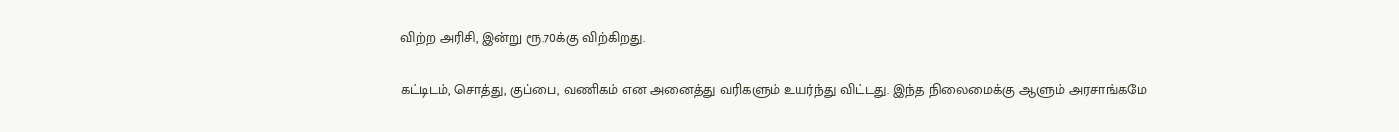விற்ற அரிசி, இன்று ரூ.70க்கு விற்கிறது.

கட்டிடம், சொத்து, குப்பை, வணிகம் என அனைத்து வரிகளும் உயர்ந்து விட்டது. இந்த நிலைமைக்கு ஆளும் அரசாங்கமே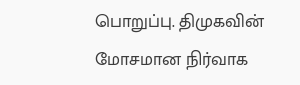பொறுப்பு. திமுகவின் மோசமான நிர்வாக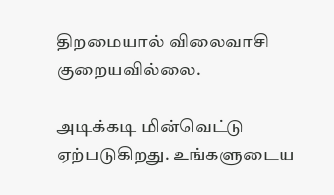திறமையால் விலைவாசி குறையவில்லை.

அடிக்கடி மின்வெட்டு ஏற்படுகிறது. உங்களுடைய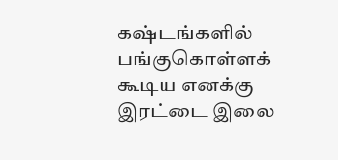கஷ்டங்களில் பங்குகொள்ளக் கூடிய எனக்கு இரட்டை இலை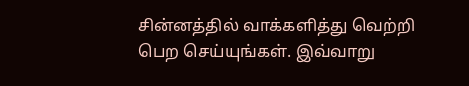சின்னத்தில் வாக்களித்து வெற்றி பெற செய்யுங்கள். இவ்வாறு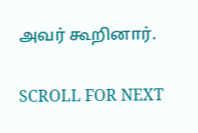அவர் கூறினார்.

SCROLL FOR NEXT